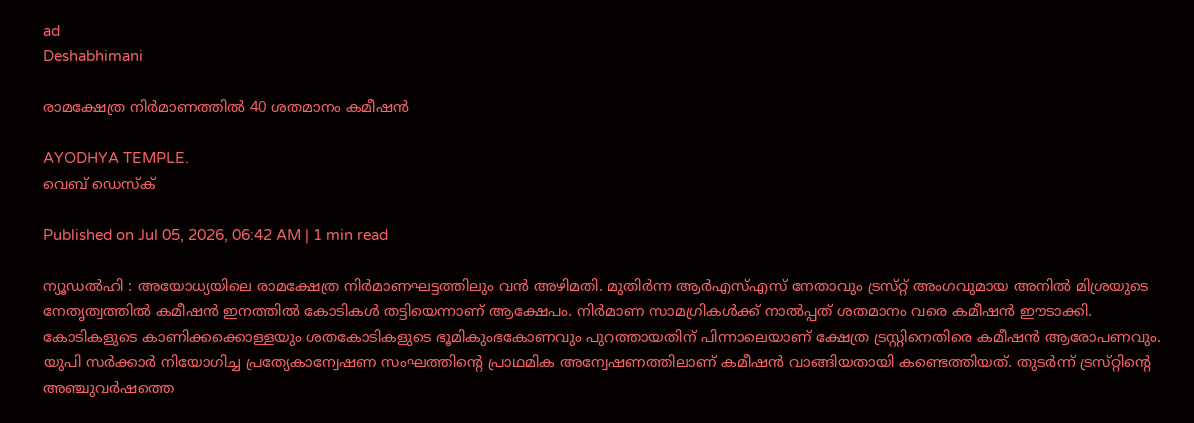ad
Deshabhimani

രാമക്ഷേത്ര നിർമാണത്തിൽ 40 ശതമാനം കമീഷന്‍

AYODHYA TEMPLE.
വെബ് ഡെസ്ക്

Published on Jul 05, 2026, 06:42 AM | 1 min read

ന്യൂഡൽഹി : അയോധ്യയിലെ രാമക്ഷേത്ര നിർമാണഘട്ടത്തിലും വൻ അഴിമതി. മുതിർന്ന ആർഎസ്‌എസ്‌ നേതാവും ട്രസ്‌റ്റ്‌ അംഗവുമായ അനിൽ മിശ്രയുടെ നേതൃത്വത്തിൽ കമീഷൻ ഇനത്തിൽ കോടികൾ തട്ടിയെന്നാണ്‌ ആക്ഷേപം. നിർമാണ സാമഗ്രികൾക്ക്‌ നാൽപ്പത്‌ ശതമാനം വരെ കമീഷൻ ഇ‍ൗടാക്കി. കോടികളുടെ കാണിക്കക്കൊള്ളയും ശതകോടികളുടെ ഭൂമികുംഭകോണവും പുറത്തായതിന് പിന്നാലെയാണ് ക്ഷേത്ര ട്രസ്റ്റിനെതിരെ കമീഷൻ ആരോപണവും. യുപി സർക്കാർ നിയോഗിച്ച പ്രത്യേകാന്വേഷണ സംഘത്തിന്റെ പ്രാഥമിക അന്വേഷണത്തിലാണ് കമീഷൻ വാങ്ങിയതായി കണ്ടെത്തിയത്. തുടർന്ന്‌ ട്രസ്‌റ്റിന്റെ അഞ്ചുവർഷത്തെ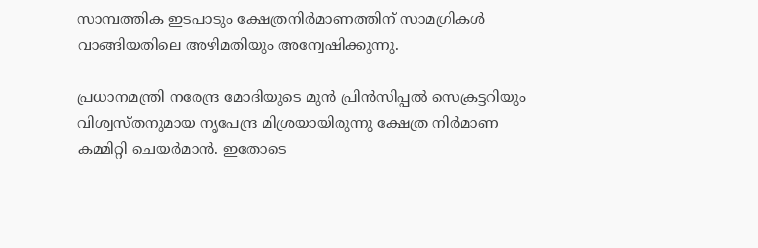സാമ്പത്തിക ഇടപാടും ക്ഷേത്രനിർമാണത്തിന് സാമഗ്രികൾ വാങ്ങിയതിലെ അഴിമതിയും അന്വേഷിക്കുന്നു.

പ്രധാനമന്ത്രി നരേന്ദ്ര മോദിയുടെ മുൻ പ്രിൻസിപ്പൽ സെക്രട്ടറിയും വിശ്വസ്‌തനുമായ നൃപേന്ദ്ര മിശ്രയായിരുന്നു ക്ഷേത്ര നിർമാണ കമ്മിറ്റി ചെയർമാൻ. ഇതോടെ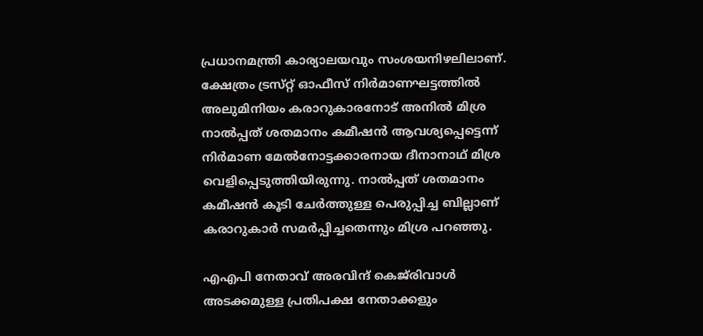പ്രധാനമന്ത്രി കാര്യാലയവും സംശയനിഴലിലാണ്‌. ക്ഷേത്രം ട്രസ്‌റ്റ്‌ ഓഫീസ് നിർമാണഘട്ടത്തിൽ അലുമിനിയം കരാറുകാരനോട്‌ അനിൽ മിശ്ര നാൽപ്പത്‌ ശതമാനം കമീഷൻ ആവശ്യപ്പെട്ടെന്ന്‌ നിർമാണ മേൽനോട്ടക്കാരനായ ദീനാനാഥ്‌ മിശ്ര വെളിപ്പെടുത്തിയിരുന്നു. നാൽപ്പത്‌ ശതമാനം കമീഷൻ കൂടി ചേർത്തുള്ള പെരുപ്പിച്ച ബില്ലാണ്‌ കരാറുകാർ സമർപ്പിച്ചതെന്നും മിശ്ര പറഞ്ഞു.

എഎപി നേതാവ്‌ അരവിന്ദ്‌ കെജ്‌രിവാൾ അടക്കമുള്ള പ്രതിപക്ഷ നേതാക്കളും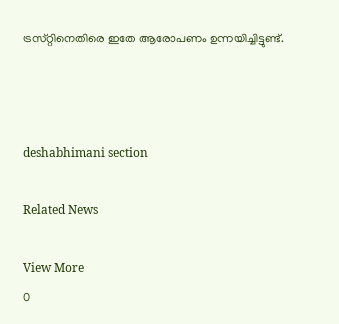ട്രസ്‌റ്റിനെതിരെ ഇതേ ആരോപണം ഉന്നയിച്ചിട്ടുണ്ട്‌.



deshabhimani section

Related News

View More
0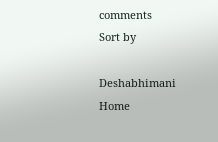comments
Sort by

Deshabhimani
Home